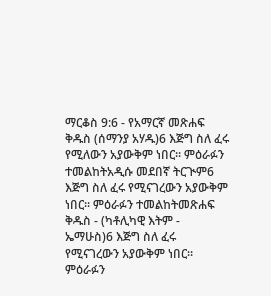ማርቆስ 9:6 - የአማርኛ መጽሐፍ ቅዱስ (ሰማንያ አሃዱ)6 እጅግ ስለ ፈሩ የሚለውን አያውቅም ነበር። ምዕራፉን ተመልከትአዲሱ መደበኛ ትርጒም6 እጅግ ስለ ፈሩ የሚናገረውን አያውቅም ነበር። ምዕራፉን ተመልከትመጽሐፍ ቅዱስ - (ካቶሊካዊ እትም - ኤማሁስ)6 እጅግ ስለ ፈሩ የሚናገረውን አያውቅም ነበር። ምዕራፉን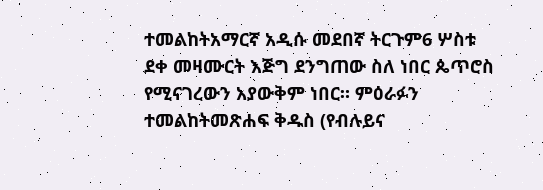ተመልከትአማርኛ አዲሱ መደበኛ ትርጉም6 ሦስቱ ደቀ መዛሙርት እጅግ ደንግጠው ስለ ነበር ጴጥሮስ የሚናገረውን አያውቅም ነበር። ምዕራፉን ተመልከትመጽሐፍ ቅዱስ (የብሉይና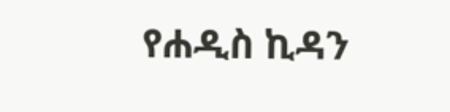የሐዲስ ኪዳን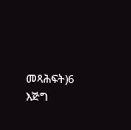መጻሕፍት)6 እጅግ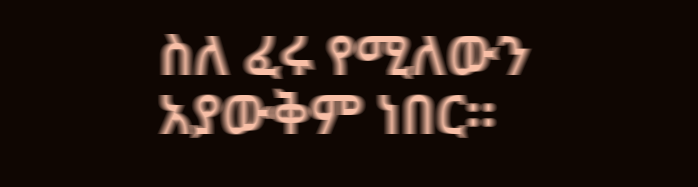ስለ ፈሩ የሚለውን አያውቅም ነበር።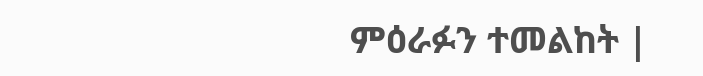ምዕራፉን ተመልከት |